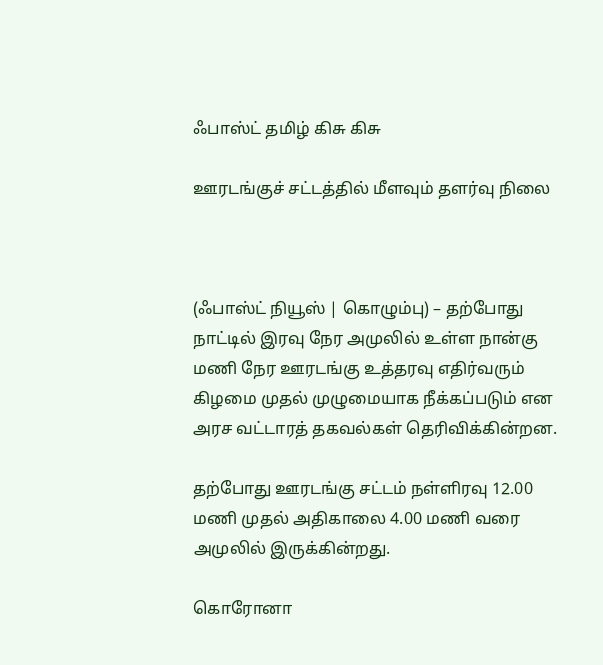ஃபாஸ்ட் தமிழ் கிசு கிசு

ஊரடங்குச் சட்டத்தில் மீளவும் தளர்வு நிலை



(ஃபாஸ்ட் நியூஸ் | கொழும்பு) – தற்போது நாட்டில் இரவு நேர அமுலில் உள்ள நான்கு மணி நேர ஊரடங்கு உத்தரவு எதிர்வரும் கிழமை முதல் முழுமையாக நீக்கப்படும் என அரச வட்டாரத் தகவல்கள் தெரிவிக்கின்றன.

தற்போது ஊரடங்கு சட்டம் நள்ளிரவு 12.00 மணி முதல் அதிகாலை 4.00 மணி வரை அமுலில் இருக்கின்றது.

கொரோனா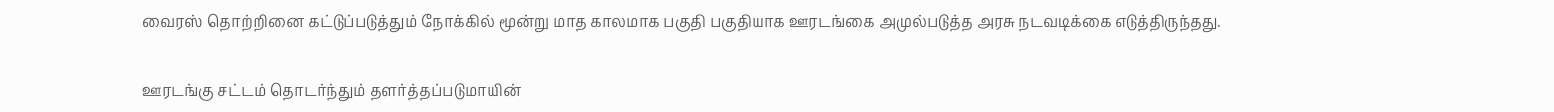வைரஸ் தொற்றினை கட்டுப்படுத்தும் நோக்கில் மூன்று மாத காலமாக பகுதி பகுதியாக ஊரடங்கை அமுல்படுத்த அரசு நடவடிக்கை எடுத்திருந்தது.

ஊரடங்கு சட்டம் தொடர்ந்தும் தளர்த்தப்படுமாயின்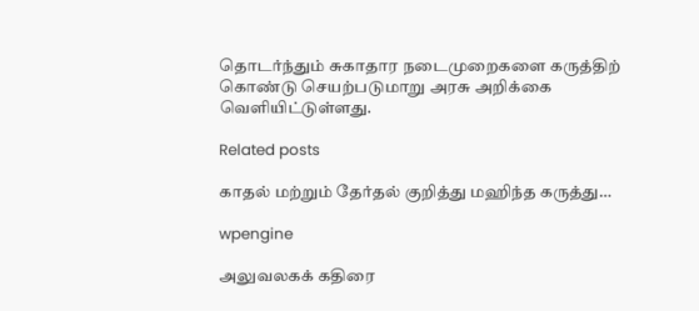தொடர்ந்தும் சுகாதார நடைமுறைகளை கருத்திற் கொண்டு செயற்படுமாறு அரசு அறிக்கை வெளியிட்டுள்ளது.

Related posts

காதல் மற்றும் தேர்தல் குறித்து மஹிந்த கருத்து…

wpengine

அலுவலகக் கதிரை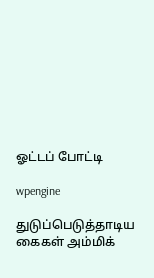ஓட்டப் போட்டி

wpengine

துடுப்பெடுத்தாடிய கைகள் அம்மிக்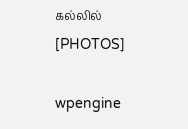கல்லில் [PHOTOS]

wpengine